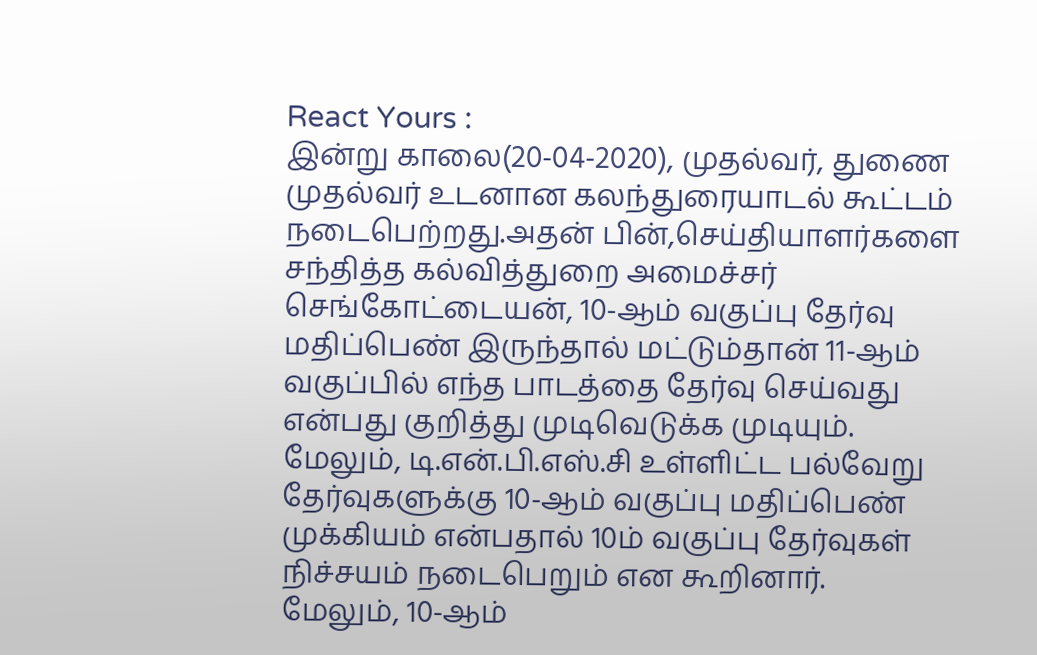React Yours :
இன்று காலை(20-04-2020), முதல்வர், துணை முதல்வர் உடனான கலந்துரையாடல் கூட்டம் நடைபெற்றது.அதன் பின்,செய்தியாளர்களை சந்தித்த கல்வித்துறை அமைச்சர் செங்கோட்டையன், 10-ஆம் வகுப்பு தேர்வு மதிப்பெண் இருந்தால் மட்டும்தான் 11-ஆம் வகுப்பில் எந்த பாடத்தை தேர்வு செய்வது என்பது குறித்து முடிவெடுக்க முடியும்.
மேலும், டி.என்.பி.எஸ்.சி உள்ளிட்ட பல்வேறு தேர்வுகளுக்கு 10-ஆம் வகுப்பு மதிப்பெண் முக்கியம் என்பதால் 10ம் வகுப்பு தேர்வுகள் நிச்சயம் நடைபெறும் என கூறினார்.
மேலும், 10-ஆம்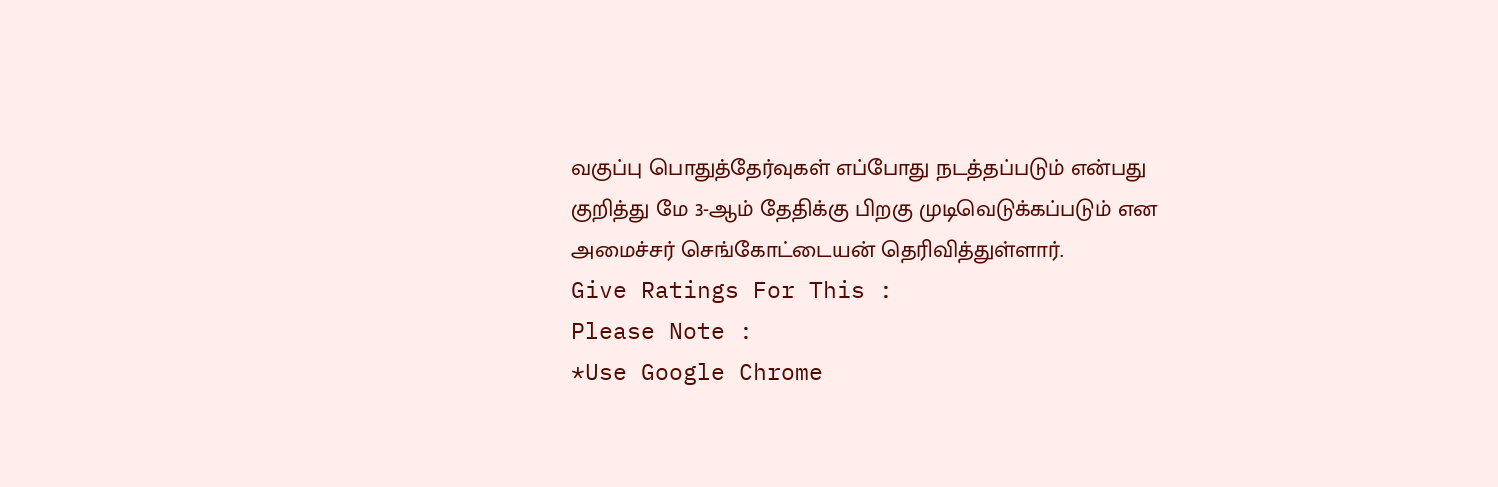வகுப்பு பொதுத்தேர்வுகள் எப்போது நடத்தப்படும் என்பது குறித்து மே 3-ஆம் தேதிக்கு பிறகு முடிவெடுக்கப்படும் என அமைச்சர் செங்கோட்டையன் தெரிவித்துள்ளார்.
Give Ratings For This :
Please Note :
*Use Google Chrome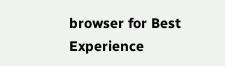browser for Best Experience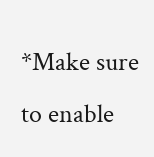*Make sure to enable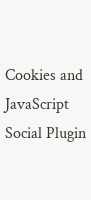Cookies and JavaScript
Social Plugin